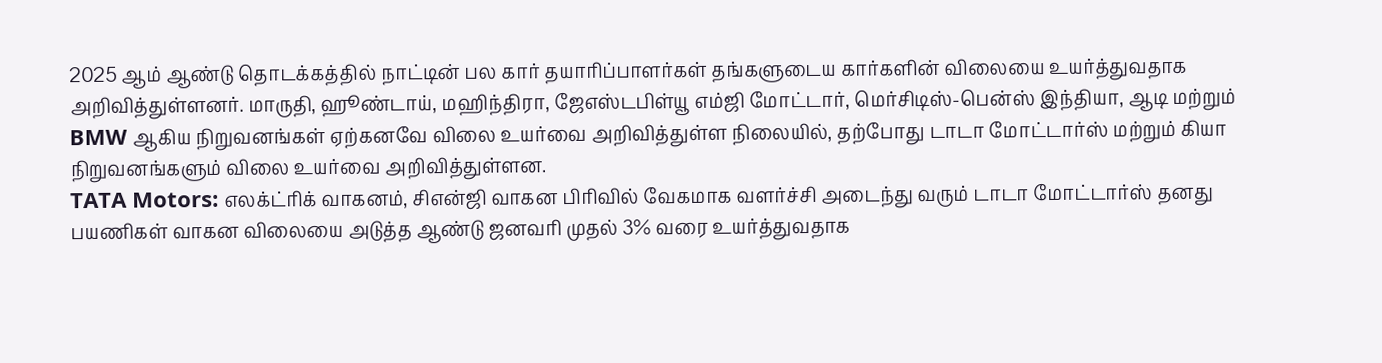2025 ஆம் ஆண்டு தொடக்கத்தில் நாட்டின் பல கார் தயாரிப்பாளர்கள் தங்களுடைய கார்களின் விலையை உயர்த்துவதாக அறிவித்துள்ளனர். மாருதி, ஹூண்டாய், மஹிந்திரா, ஜேஎஸ்டபிள்யூ எம்ஜி மோட்டார், மெர்சிடிஸ்-பென்ஸ் இந்தியா, ஆடி மற்றும் BMW ஆகிய நிறுவனங்கள் ஏற்கனவே விலை உயர்வை அறிவித்துள்ள நிலையில், தற்போது டாடா மோட்டார்ஸ் மற்றும் கியா நிறுவனங்களும் விலை உயர்வை அறிவித்துள்ளன.
TATA Motors: எலக்ட்ரிக் வாகனம், சிஎன்ஜி வாகன பிரிவில் வேகமாக வளர்ச்சி அடைந்து வரும் டாடா மோட்டார்ஸ் தனது பயணிகள் வாகன விலையை அடுத்த ஆண்டு ஜனவரி முதல் 3% வரை உயர்த்துவதாக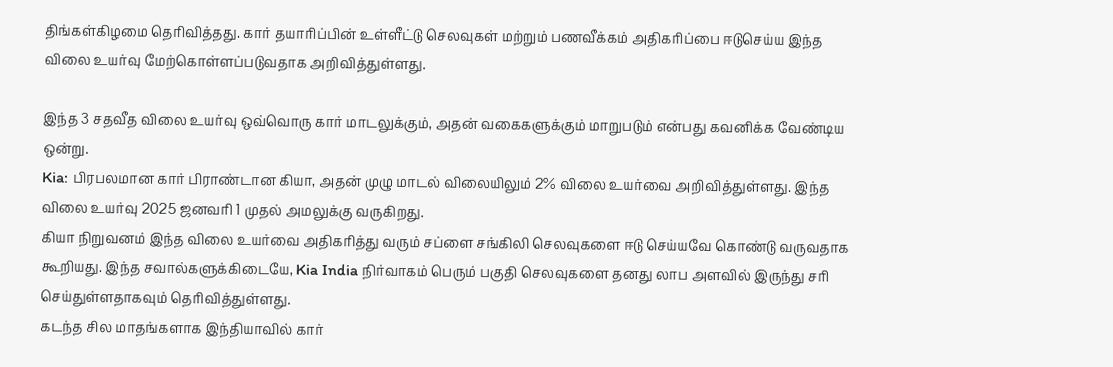திங்கள்கிழமை தெரிவித்தது. கார் தயாரிப்பின் உள்ளீட்டு செலவுகள் மற்றும் பணவீக்கம் அதிகரிப்பை ஈடுசெய்ய இந்த விலை உயர்வு மேற்கொள்ளப்படுவதாக அறிவித்துள்ளது.

இந்த 3 சதவீத விலை உயர்வு ஒவ்வொரு கார் மாடலுக்கும், அதன் வகைகளுக்கும் மாறுபடும் என்பது கவனிக்க வேண்டிய ஒன்று.
Kia: பிரபலமான கார் பிராண்டான கியா, அதன் முழு மாடல் விலையிலும் 2% விலை உயர்வை அறிவித்துள்ளது. இந்த விலை உயர்வு 2025 ஜனவரி 1 முதல் அமலுக்கு வருகிறது.
கியா நிறுவனம் இந்த விலை உயர்வை அதிகரித்து வரும் சப்ளை சங்கிலி செலவுகளை ஈடு செய்யவே கொண்டு வருவதாக கூறியது. இந்த சவால்களுக்கிடையே, Kia India நிர்வாகம் பெரும் பகுதி செலவுகளை தனது லாப அளவில் இருந்து சரி செய்துள்ளதாகவும் தெரிவித்துள்ளது.
கடந்த சில மாதங்களாக இந்தியாவில் கார்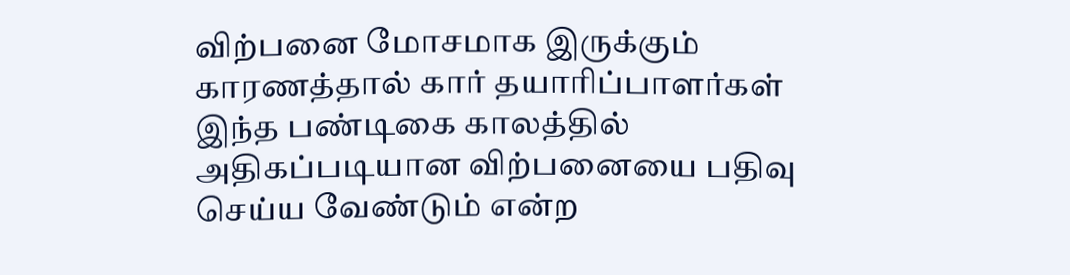விற்பனை மோசமாக இருக்கும் காரணத்தால் கார் தயாரிப்பாளர்கள் இந்த பண்டிகை காலத்தில் அதிகப்படியான விற்பனையை பதிவு செய்ய வேண்டும் என்ற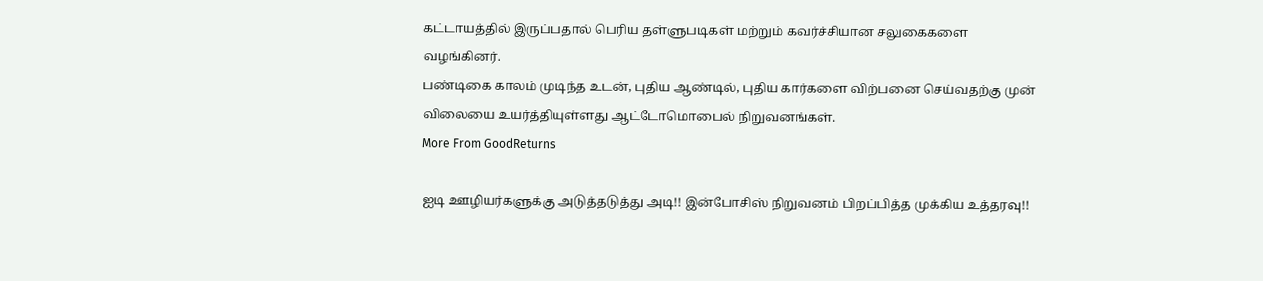கட்டாயத்தில் இருப்பதால் பெரிய தள்ளுபடிகள் மற்றும் கவர்ச்சியான சலுகைகளை வழங்கினர்.
பண்டிகை காலம் முடிந்த உடன், புதிய ஆண்டில், புதிய கார்களை விற்பனை செய்வதற்கு முன் விலையை உயர்த்தியுள்ளது ஆட்டோமொபைல் நிறுவனங்கள்.
More From GoodReturns

ஐடி ஊழியர்களுக்கு அடுத்தடுத்து அடி!! இன்போசிஸ் நிறுவனம் பிறப்பித்த முக்கிய உத்தரவு!!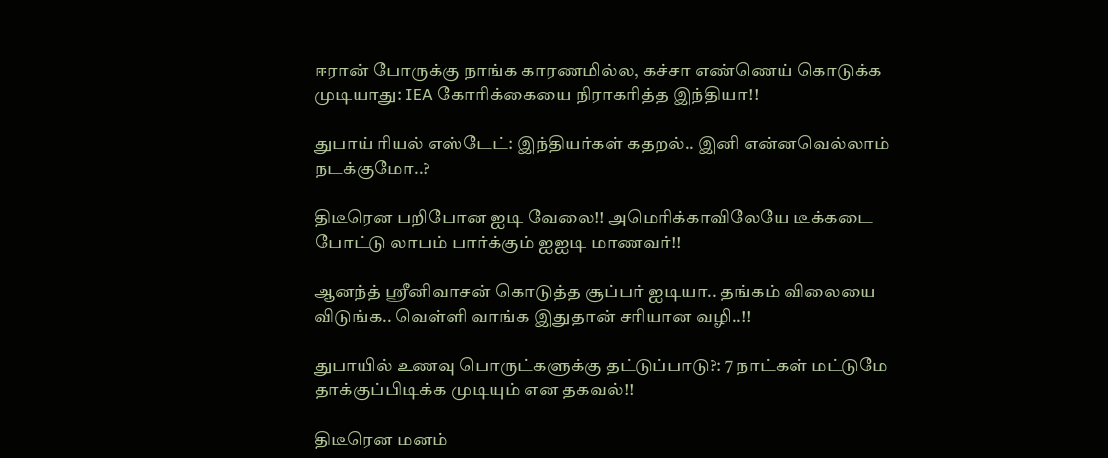ஈரான் போருக்கு நாங்க காரணமில்ல, கச்சா எண்ணெய் கொடுக்க முடியாது: IEA கோரிக்கையை நிராகரித்த இந்தியா!!

துபாய் ரியல் எஸ்டேட்: இந்தியர்கள் கதறல்.. இனி என்னவெல்லாம் நடக்குமோ..?

திடீரென பறிபோன ஐடி வேலை!! அமெரிக்காவிலேயே டீக்கடை போட்டு லாபம் பார்க்கும் ஐஐடி மாணவர்!!

ஆனந்த் ஸ்ரீனிவாசன் கொடுத்த சூப்பர் ஐடியா.. தங்கம் விலையை விடுங்க.. வெள்ளி வாங்க இதுதான் சரியான வழி..!!

துபாயில் உணவு பொருட்களுக்கு தட்டுப்பாடு?: 7 நாட்கள் மட்டுமே தாக்குப்பிடிக்க முடியும் என தகவல்!!

திடீரென மனம்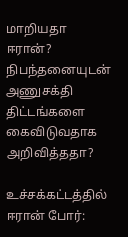மாறியதா ஈரான்? நிபந்தனையுடன் அணுசக்தி திட்டங்களை கைவிடுவதாக அறிவித்ததா?

உச்சக்கட்டத்தில் ஈரான் போர்: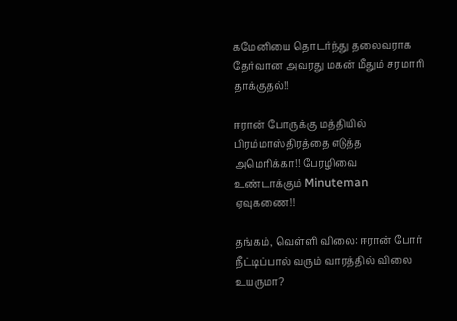கமேனியை தொடர்ந்து தலைவராக தேர்வான அவரது மகன் மீதும் சரமாரி தாக்குதல்!!

ஈரான் போருக்கு மத்தியில் பிரம்மாஸ்திரத்தை எடுத்த அமெரிக்கா!! பேரழிவை உண்டாக்கும் Minuteman ஏவுகணை!!

தங்கம், வெள்ளி விலை: ஈரான் போர் நீட்டிப்பால் வரும் வாரத்தில் விலை உயருமா?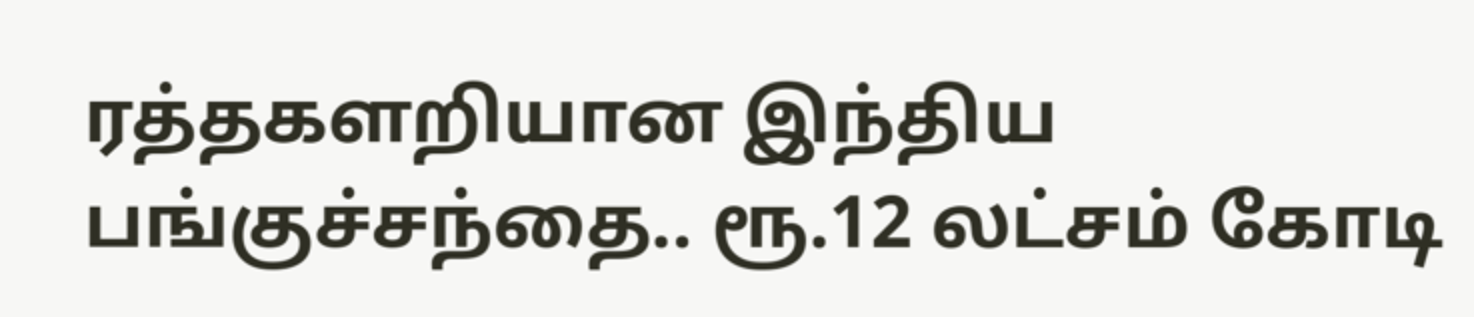ரத்தகளறியான இந்திய பங்குச்சந்தை.. ரூ.12 லட்சம் கோடி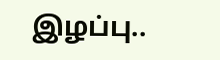இழப்பு..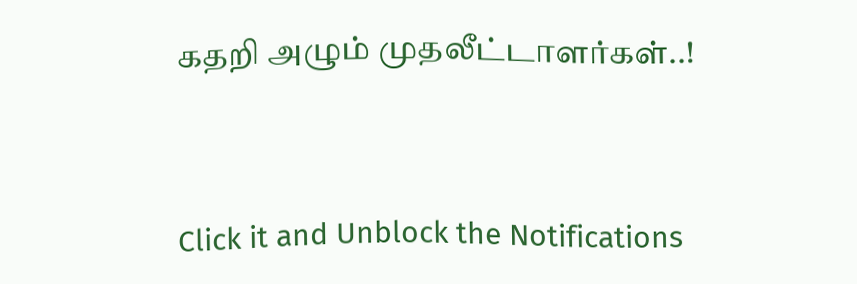கதறி அழும் முதலீட்டாளர்கள்..!



Click it and Unblock the Notifications